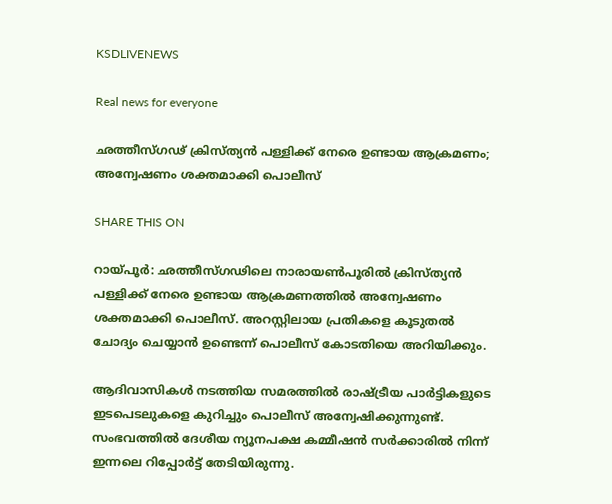KSDLIVENEWS

Real news for everyone

ഛത്തീസ്ഗഢ് ക്രിസ്ത്യന്‍ പള്ളിക്ക് നേരെ ഉണ്ടായ ആക്രമണം; അന്വേഷണം ശക്തമാക്കി പൊലീസ്

SHARE THIS ON

റായ്പൂര്‍: ഛത്തീസ്ഗഢിലെ നാരായണ്‍പൂരില്‍ ക്രിസ്ത്യന്‍ പള്ളിക്ക് നേരെ ഉണ്ടായ ആക്രമണത്തില്‍ അന്വേഷണം ശക്തമാക്കി പൊലീസ്. അറസ്റ്റിലായ പ്രതികളെ കൂടുതല്‍ ചോദ്യം ചെയ്യാന്‍ ഉണ്ടെന്ന് പൊലീസ് കോടതിയെ അറിയിക്കും.

ആദിവാസികള്‍ നടത്തിയ സമരത്തില്‍ രാഷ്ട്രീയ പാര്‍ട്ടികളുടെ ഇടപെടലുകളെ കുറിച്ചും പൊലീസ് അന്വേഷിക്കുന്നുണ്ട്. സംഭവത്തില്‍ ദേശീയ ന്യൂനപക്ഷ കമ്മീഷന്‍ സര്‍ക്കാരില്‍ നിന്ന് ഇന്നലെ റിപ്പോര്‍ട്ട് തേടിയിരുന്നു.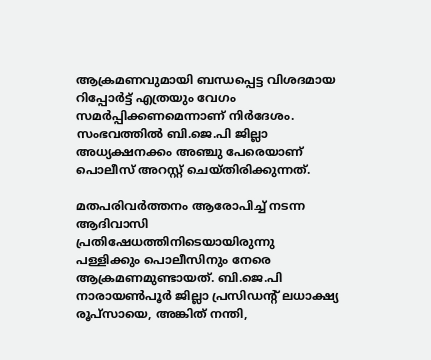ആക്രമണവുമായി ബന്ധപ്പെട്ട വിശദമായ റിപ്പോര്‍ട്ട് എത്രയും വേഗം സമര്‍പ്പിക്കണമെന്നാണ് നിര്‍ദേശം. സംഭവത്തില്‍ ബി.ജെ.പി ജില്ലാ അധ്യക്ഷനക്കം അഞ്ചു പേരെയാണ് പൊലീസ് അറസ്റ്റ് ചെയ്തിരിക്കുന്നത്.

മതപരിവര്‍ത്തനം ആരോപിച്ച്‌ നടന്ന ആദിവാസി പ്രതിഷേധത്തിനിടെയായിരുന്നു പള്ളിക്കും പൊലീസിനും നേരെ ആക്രമണമുണ്ടായത്. ബി.ജെ.പി നാരായണ്‍പൂര്‍ ജില്ലാ പ്രസിഡന്റ് ലധാക്ഷ്യ രൂപ്സായെ, അങ്കിത് നന്തി,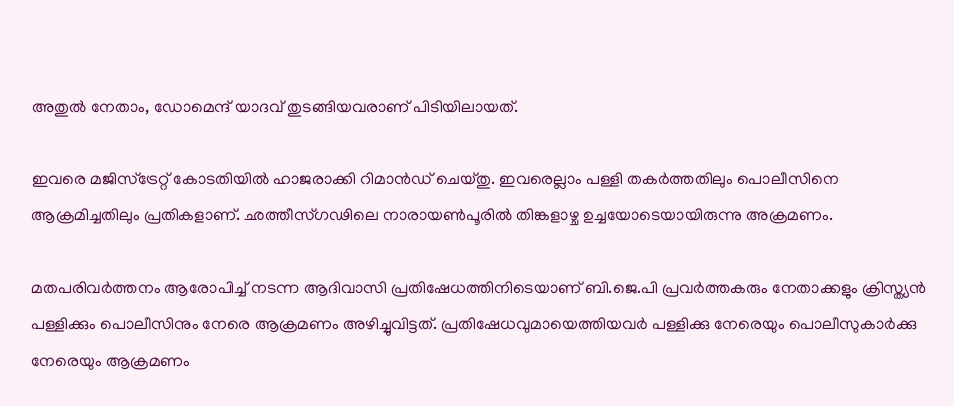അതുല്‍ നേതാം, ഡോമെന്ദ് യാദവ് തുടങ്ങിയവരാണ് പിടിയിലായത്.

ഇവരെ മജിസ്ട്രേറ്റ് കോടതിയില്‍ ഹാജരാക്കി റിമാന്‍ഡ് ചെയ്തു. ഇവരെല്ലാം പള്ളി തകര്‍ത്തതിലും പൊലീസിനെ ആക്രമിച്ചതിലും പ്രതികളാണ്. ഛത്തീസ്ഗഢിലെ നാരായണ്‍പൂരില്‍ തിങ്കളാഴ്ച ഉച്ചയോടെയായിരുന്നു അക്രമണം.

മതപരിവര്‍ത്തനം ആരോപിച്ച്‌ നടന്ന ആദിവാസി പ്രതിഷേധത്തിനിടെയാണ് ബി.ജെ.പി പ്രവര്‍ത്തകരും നേതാക്കളും ക്രിസ്ത്യന്‍ പള്ളിക്കും പൊലീസിനും നേരെ ആക്രമണം അഴിച്ചുവിട്ടത്. പ്രതിഷേധവുമായെത്തിയവര്‍ പള്ളിക്കു നേരെയും പൊലീസുകാര്‍ക്കു നേരെയും ആക്രമണം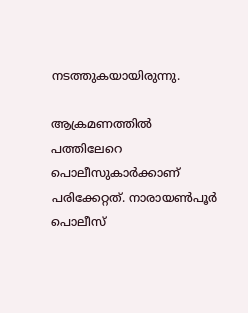നടത്തുകയായിരുന്നു.

ആക്രമണത്തില്‍ പത്തിലേറെ പൊലീസുകാര്‍ക്കാണ് പരിക്കേറ്റത്. നാരായണ്‍പൂര്‍ പൊലീസ്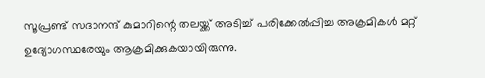സൂപ്രണ്ട് സദാനന്ദ് കുമാറിന്റെ തലയ്ക്ക് അടിച്ച്‌ പരിക്കേല്‍പ്പിച്ച അക്രമികള്‍ മറ്റ് ഉദ്യോഗസ്ഥരേയും ആക്രമിക്കുകയായിരുന്നു.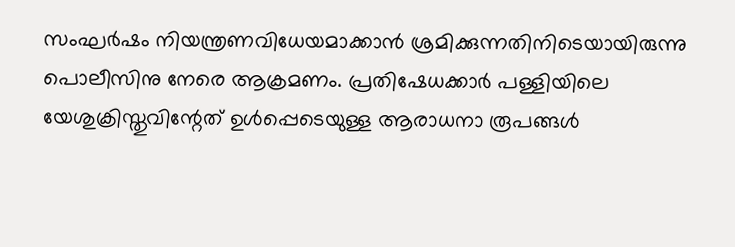സംഘര്‍ഷം നിയന്ത്രണവിധേയമാക്കാന്‍ ശ്രമിക്കുന്നതിനിടെയായിരുന്നു പൊലീസിനു നേരെ ആക്രമണം. പ്രതിഷേധക്കാര്‍ പള്ളിയിലെ യേശുക്രിസ്തുവിന്റേത് ഉള്‍പ്പെടെയുള്ള ആരാധനാ രൂപങ്ങള്‍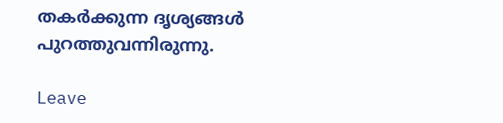തകര്‍ക്കുന്ന ദൃശ്യങ്ങള്‍ പുറത്തുവന്നിരുന്നു.

Leave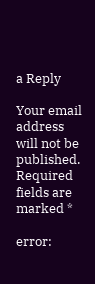a Reply

Your email address will not be published. Required fields are marked *

error: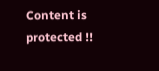Content is protected !!